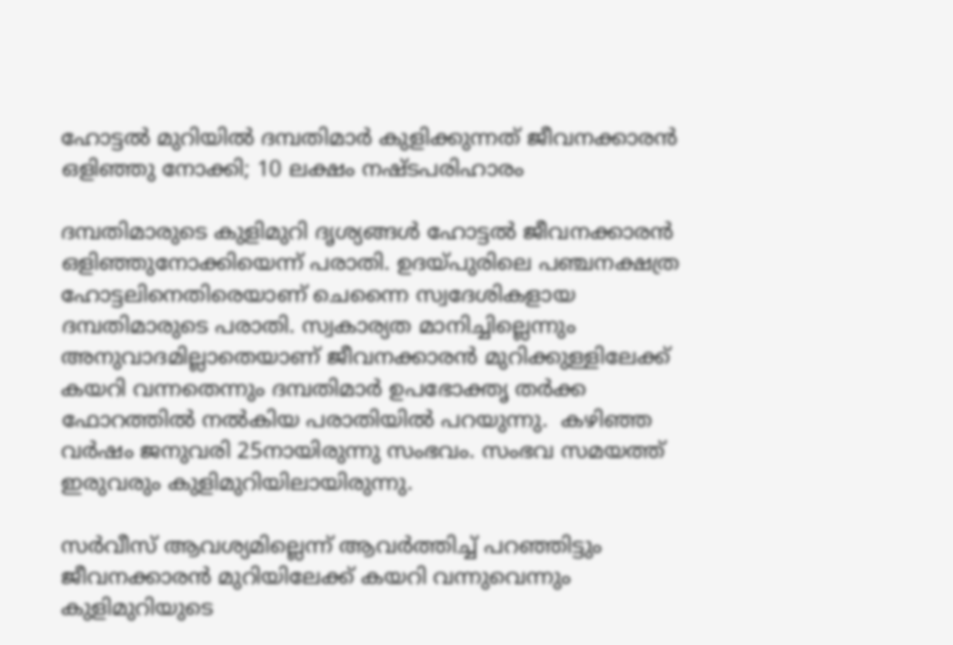ഹോട്ടല്‍ മുറിയില്‍ ദമ്പതിമാര്‍ കുളിക്കുന്നത് ജീവനക്കാരന്‍ ഒളിഞ്ഞു നോക്കി; 10 ലക്ഷം നഷ്ടപരിഹാരം

ദമ്പതിമാരുടെ കുളിമുറി ദൃശ്യങ്ങള്‍ ഹോട്ടല്‍ ജീവനക്കാരന്‍ ഒളിഞ്ഞുനോക്കിയെന്ന് പരാതി. ഉദയ്പുരിലെ പഞ്ചനക്ഷത്ര ഹോട്ടലിനെതിരെയാണ് ചെന്നൈ സ്വദേശികളായ ദമ്പതിമാരുടെ പരാതി. സ്വകാര്യത മാനിച്ചില്ലെന്നും അനുവാദമില്ലാതെയാണ് ജീവനക്കാരന്‍ മുറിക്കുള്ളിലേക്ക് കയറി വന്നതെന്നും ദമ്പതിമാര്‍ ഉപഭോക്തൃ തര്‍ക്ക ഫോറത്തില്‍ നല്‍കിയ പരാതിയില്‍ പറയുന്നു.  കഴിഞ്ഞ വര്‍ഷം ജനുവരി 25നായിരുന്നു സംഭവം. സംഭവ സമയത്ത് ഇരുവരും കുളിമുറിയിലായിരുന്നു.

സര്‍വീസ് ആവശ്യമില്ലെന്ന് ആവര്‍ത്തിച്ച് പറഞ്ഞിട്ടും ജീവനക്കാരന്‍ മുറിയിലേക്ക് കയറി വന്നുവെന്നും കുളിമുറിയുടെ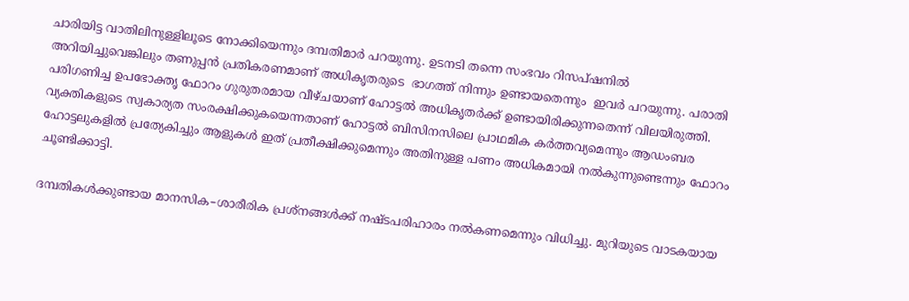ചാരിയിട്ട വാതിലിനുള്ളിലൂടെ നോക്കിയെന്നും ദമ്പതിമാര്‍ പറയുന്നു. ഉടനടി തന്നെ സംഭവം റിസപ്ഷനില്‍ അറിയിച്ചുവെങ്കിലും തണുപ്പന്‍ പ്രതികരണമാണ് അധികൃതരുടെ  ഭാഗത്ത് നിന്നും ഉണ്ടായതെന്നും  ഇവര്‍ പറയുന്നു. പരാതി പരിഗണിച്ച ഉപഭോക്തൃ ഫോറം ഗുരുതരമായ വീഴ്ചയാണ് ഹോട്ടല്‍ അധികൃതര്‍ക്ക് ഉണ്ടായിരിക്കുന്നതെന്ന് വിലയിരുത്തി. വ്യക്തികളുടെ സ്വകാര്യത സംരക്ഷിക്കുകയെന്നതാണ് ഹോട്ടല്‍ ബിസിനസിലെ പ്രാഥമിക കര്‍ത്തവ്യമെന്നും ആഡംബര ഹോട്ടലുകളില്‍ പ്രത്യേകിച്ചും ആളുകള്‍ ഇത് പ്രതീക്ഷിക്കുമെന്നും അതിനുള്ള പണം അധികമായി നല്‍കുന്നുണ്ടെന്നും ഫോറം ചൂണ്ടിക്കാട്ടി.

ദമ്പതികള്‍ക്കുണ്ടായ മാനസിക–ശാരീരിക പ്രശ്നങ്ങള്‍ക്ക് നഷ്ടപരിഹാരം നല്‍കണമെന്നും വിധിച്ചു. മുറിയുടെ വാടകയായ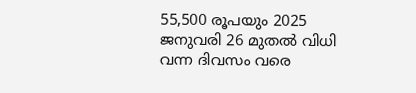55,500 രൂപയും 2025 ജനുവരി 26 മുതല്‍ വിധി വന്ന ദിവസം വരെ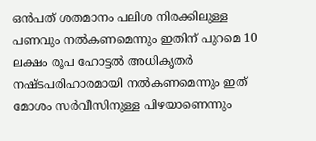ഒന്‍പത് ശതമാനം പലിശ നിരക്കിലുള്ള പണവും നല്‍കണമെന്നും ഇതിന് പുറമെ 10 ലക്ഷം രൂപ ഹോട്ടല്‍ അധികൃതര്‍ നഷ്ടപരിഹാരമായി നല്‍കണമെന്നും ഇത് മോശം സര്‍വീസിനുള്ള പിഴയാണെന്നും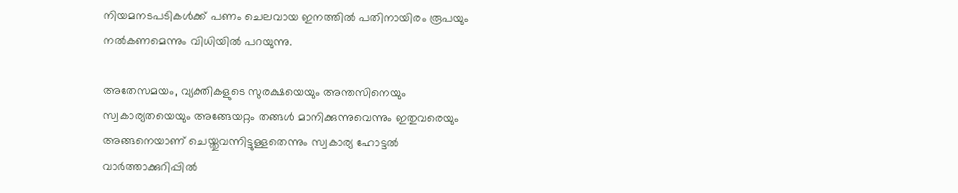നിയമനടപടികള്‍ക്ക് പണം ചെലവായ ഇനത്തില്‍ പതിനായിരം രൂപയും നല്‍കണമെന്നും വിധിയില്‍ പറയുന്നു.

അതേസമയം, വ്യക്തികളുടെ സുരക്ഷയെയും അന്തസിനെയും സ്വകാര്യതയെയും അങ്ങേയറ്റം തങ്ങള്‍ മാനിക്കുന്നുവെന്നും ഇതുവരെയും അങ്ങനെയാണ് ചെയ്തുവന്നിട്ടുള്ളതെന്നും സ്വകാര്യ ഹോട്ടല്‍ വാര്‍ത്താക്കുറിപ്പില്‍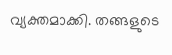വ്യക്തമാക്കി. തങ്ങളുടെ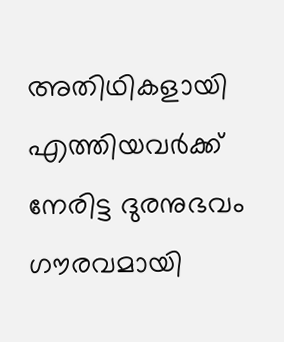അതിഥികളായി എത്തിയവര്‍ക്ക് നേരിട്ട ദുരനുഭവം ഗൗരവമായി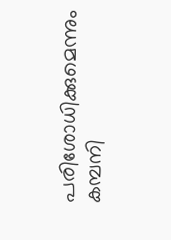പരിശോധിക്കുമെന്നും കമ്പനി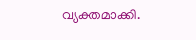വ്യക്തമാക്കി.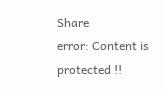Share
error: Content is protected !!